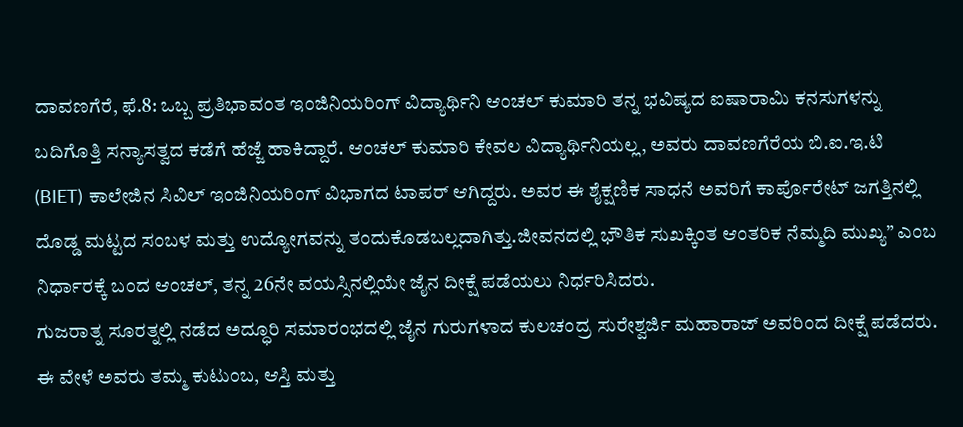ದಾವಣಗೆರೆ, ಫೆ.8: ಒಬ್ಬ ಪ್ರತಿಭಾವಂತ ಇಂಜಿನಿಯರಿಂಗ್ ವಿದ್ಯಾರ್ಥಿನಿ ಆಂಚಲ್ ಕುಮಾರಿ ತನ್ನ ಭವಿಷ್ಯದ ಐಷಾರಾಮಿ ಕನಸುಗಳನ್ನು ಬದಿಗೊತ್ತಿ ಸನ್ಯಾಸತ್ವದ ಕಡೆಗೆ ಹೆಜ್ಜೆ ಹಾಕಿದ್ದಾರೆ. ಆಂಚಲ್ ಕುಮಾರಿ ಕೇವಲ ವಿದ್ಯಾರ್ಥಿನಿಯಲ್ಲ, ಅವರು ದಾವಣಗೆರೆಯ ಬಿ.ಐ.ಇ.ಟಿ (BIET) ಕಾಲೇಜಿನ ಸಿವಿಲ್ ಇಂಜಿನಿಯರಿಂಗ್ ವಿಭಾಗದ ಟಾಪರ್ ಆಗಿದ್ದರು. ಅವರ ಈ ಶೈಕ್ಷಣಿಕ ಸಾಧನೆ ಅವರಿಗೆ ಕಾರ್ಪೊರೇಟ್ ಜಗತ್ತಿನಲ್ಲಿ ದೊಡ್ಡ ಮಟ್ಟದ ಸಂಬಳ ಮತ್ತು ಉದ್ಯೋಗವನ್ನು ತಂದುಕೊಡಬಲ್ಲದಾಗಿತ್ತು.ಜೀವನದಲ್ಲಿ ಭೌತಿಕ ಸುಖಕ್ಕಿಂತ ಆಂತರಿಕ ನೆಮ್ಮದಿ ಮುಖ್ಯ” ಎಂಬ ನಿರ್ಧಾರಕ್ಕೆ ಬಂದ ಆಂಚಲ್, ತನ್ನ 26ನೇ ವಯಸ್ಸಿನಲ್ಲಿಯೇ ಜೈನ ದೀಕ್ಷೆ ಪಡೆಯಲು ನಿರ್ಧರಿಸಿದರು.
ಗುಜರಾತ್ನ ಸೂರತ್ನಲ್ಲಿ ನಡೆದ ಅದ್ಧೂರಿ ಸಮಾರಂಭದಲ್ಲಿ ಜೈನ ಗುರುಗಳಾದ ಕುಲಚಂದ್ರ ಸುರೇಶ್ವರ್ಜಿ ಮಹಾರಾಜ್ ಅವರಿಂದ ದೀಕ್ಷೆ ಪಡೆದರು. ಈ ವೇಳೆ ಅವರು ತಮ್ಮ ಕುಟುಂಬ, ಆಸ್ತಿ ಮತ್ತು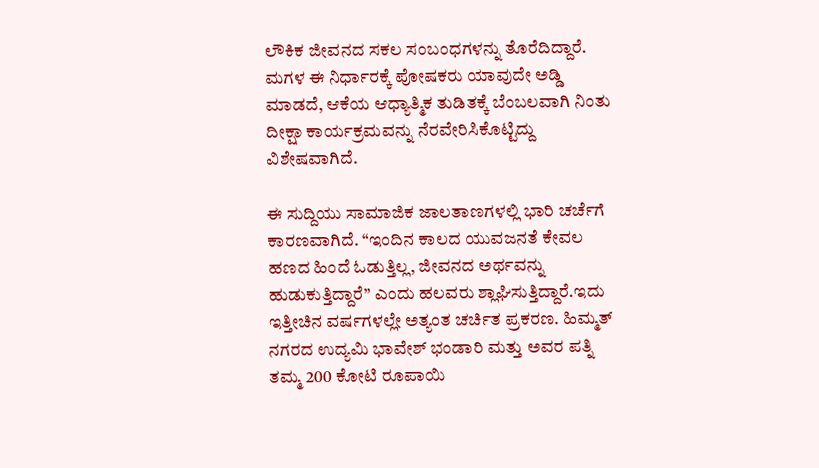ಲೌಕಿಕ ಜೀವನದ ಸಕಲ ಸಂಬಂಧಗಳನ್ನು ತೊರೆದಿದ್ದಾರೆ. ಮಗಳ ಈ ನಿರ್ಧಾರಕ್ಕೆ ಪೋಷಕರು ಯಾವುದೇ ಅಡ್ಡಿ ಮಾಡದೆ, ಆಕೆಯ ಆಧ್ಯಾತ್ಮಿಕ ತುಡಿತಕ್ಕೆ ಬೆಂಬಲವಾಗಿ ನಿಂತು ದೀಕ್ಷಾ ಕಾರ್ಯಕ್ರಮವನ್ನು ನೆರವೇರಿಸಿಕೊಟ್ಟಿದ್ದು ವಿಶೇಷವಾಗಿದೆ.

ಈ ಸುದ್ದಿಯು ಸಾಮಾಜಿಕ ಜಾಲತಾಣಗಳಲ್ಲಿ ಭಾರಿ ಚರ್ಚೆಗೆ ಕಾರಣವಾಗಿದೆ. “ಇಂದಿನ ಕಾಲದ ಯುವಜನತೆ ಕೇವಲ ಹಣದ ಹಿಂದೆ ಓಡುತ್ತಿಲ್ಲ, ಜೀವನದ ಅರ್ಥವನ್ನು ಹುಡುಕುತ್ತಿದ್ದಾರೆ” ಎಂದು ಹಲವರು ಶ್ಲಾಘಿಸುತ್ತಿದ್ದಾರೆ.ಇದು ಇತ್ತೀಚಿನ ವರ್ಷಗಳಲ್ಲೇ ಅತ್ಯಂತ ಚರ್ಚಿತ ಪ್ರಕರಣ. ಹಿಮ್ಮತ್ ನಗರದ ಉದ್ಯಮಿ ಭಾವೇಶ್ ಭಂಡಾರಿ ಮತ್ತು ಅವರ ಪತ್ನಿ ತಮ್ಮ 200 ಕೋಟಿ ರೂಪಾಯಿ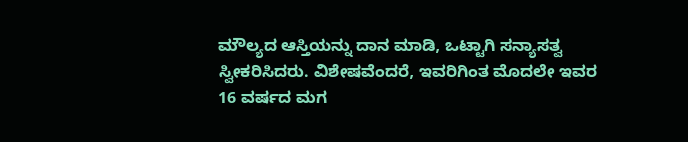ಮೌಲ್ಯದ ಆಸ್ತಿಯನ್ನು ದಾನ ಮಾಡಿ, ಒಟ್ಟಾಗಿ ಸನ್ಯಾಸತ್ವ ಸ್ವೀಕರಿಸಿದರು. ವಿಶೇಷವೆಂದರೆ, ಇವರಿಗಿಂತ ಮೊದಲೇ ಇವರ 16 ವರ್ಷದ ಮಗ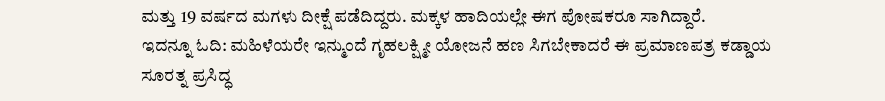ಮತ್ತು 19 ವರ್ಷದ ಮಗಳು ದೀಕ್ಷೆ ಪಡೆದಿದ್ದರು. ಮಕ್ಕಳ ಹಾದಿಯಲ್ಲೇ ಈಗ ಪೋಷಕರೂ ಸಾಗಿದ್ದಾರೆ.
ಇದನ್ನೂ ಓದಿ: ಮಹಿಳೆಯರೇ ಇನ್ಮುಂದೆ ಗೃಹಲಕ್ಷ್ಮೀ ಯೋಜನೆ ಹಣ ಸಿಗಬೇಕಾದರೆ ಈ ಪ್ರಮಾಣಪತ್ರ ಕಡ್ಡಾಯ
ಸೂರತ್ನ ಪ್ರಸಿದ್ಧ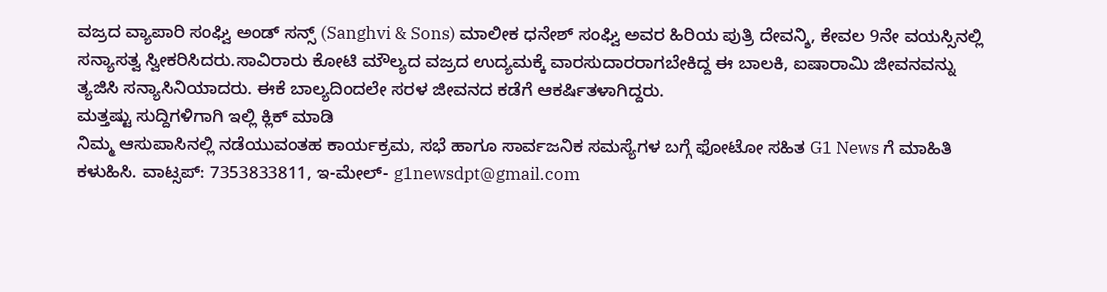ವಜ್ರದ ವ್ಯಾಪಾರಿ ಸಂಘ್ವಿ ಅಂಡ್ ಸನ್ಸ್ (Sanghvi & Sons) ಮಾಲೀಕ ಧನೇಶ್ ಸಂಘ್ವಿ ಅವರ ಹಿರಿಯ ಪುತ್ರಿ ದೇವನ್ಶಿ, ಕೇವಲ 9ನೇ ವಯಸ್ಸಿನಲ್ಲಿ ಸನ್ಯಾಸತ್ವ ಸ್ವೀಕರಿಸಿದರು.ಸಾವಿರಾರು ಕೋಟಿ ಮೌಲ್ಯದ ವಜ್ರದ ಉದ್ಯಮಕ್ಕೆ ವಾರಸುದಾರರಾಗಬೇಕಿದ್ದ ಈ ಬಾಲಕಿ, ಐಷಾರಾಮಿ ಜೀವನವನ್ನು ತ್ಯಜಿಸಿ ಸನ್ಯಾಸಿನಿಯಾದರು. ಈಕೆ ಬಾಲ್ಯದಿಂದಲೇ ಸರಳ ಜೀವನದ ಕಡೆಗೆ ಆಕರ್ಷಿತಳಾಗಿದ್ದರು.
ಮತ್ತಷ್ಟು ಸುದ್ದಿಗಳಿಗಾಗಿ ಇಲ್ಲಿ ಕ್ಲಿಕ್ ಮಾಡಿ
ನಿಮ್ಮ ಆಸುಪಾಸಿನಲ್ಲಿ ನಡೆಯುವಂತಹ ಕಾರ್ಯಕ್ರಮ, ಸಭೆ ಹಾಗೂ ಸಾರ್ವಜನಿಕ ಸಮಸ್ಯೆಗಳ ಬಗ್ಗೆ ಫೋಟೋ ಸಹಿತ G1 News ಗೆ ಮಾಹಿತಿ ಕಳುಹಿಸಿ. ವಾಟ್ಸಪ್: 7353833811, ಇ-ಮೇಲ್- g1newsdpt@gmail.com